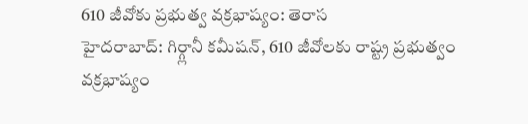610 జీవోకు ప్రభుత్వ వక్రభాష్యం: తెరాస
హైదరాబాద్: గిర్గ్లానీ కమీషన్, 610 జీవోలకు రాష్ట్ర ప్రభుత్వం వక్రభాష్యం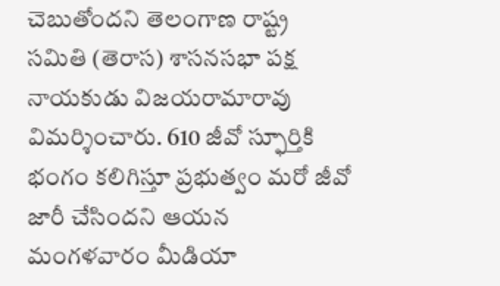చెబుతోందని తెలంగాణ రాష్ట్ర సమితి (తెరాస) శాసనసభా పక్ష నాయకుడు విజయరామారావు విమర్శించారు. 610 జీవో స్ఫూర్తికి భంగం కలిగిస్తూ ప్రభుత్వం మరో జీవో జారీ చేసిందని ఆయన మంగళవారం మీడియా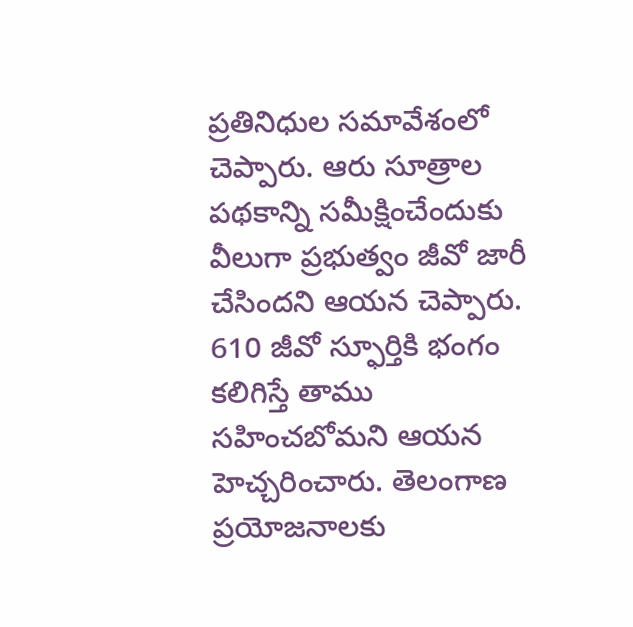ప్రతినిధుల సమావేశంలో చెప్పారు. ఆరు సూత్రాల పథకాన్ని సమీక్షించేందుకు వీలుగా ప్రభుత్వం జీవో జారీ చేసిందని ఆయన చెప్పారు.
610 జీవో స్ఫూర్తికి భంగం కలిగిస్తే తాము సహించబోమని ఆయన హెచ్చరించారు. తెలంగాణ ప్రయోజనాలకు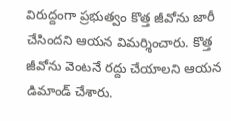విరుద్దంగా ప్రభుత్వం కొత్త జీవోను జారీ చేసిందని ఆయన విమర్శించారు. కొత్త జీవోను వెంటనే రద్దు చేయాలని ఆయన డిమాండ్ చేశారు.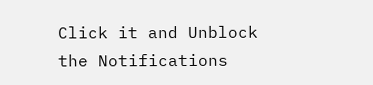Click it and Unblock the Notifications